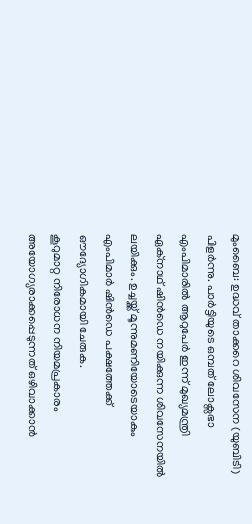മുംബൈ: ഉദ്ധവ് താക്കറെ ശിവസേന (യുബിടി) പിളർന്നു. പാർട്ടിയുടെ ഒമ്പത് ലോക്സഭാ എംപിമാരിൽ ആറുപേർ ഇന്ന് മുഖ്യമന്ത്രി ഏക്നാഥ് ഷിൻഡെ നയിക്കുന്ന ശിവസേനയിൽ ലയിക്കും. ഉച്ചയ്ക്ക് മൂന്നുമണിയോടെയാകും എംപിമാർ ഷിൻഡെ പക്ഷത്തേക്ക് ഔദ്യോഗികമായി ചേരുക.
കൂറുമാറ്റ നിരോധന നിയമപ്രകാരം അയോഗ്യരാക്കപ്പെടുന്നത് ഒഴിവാക്കാൻ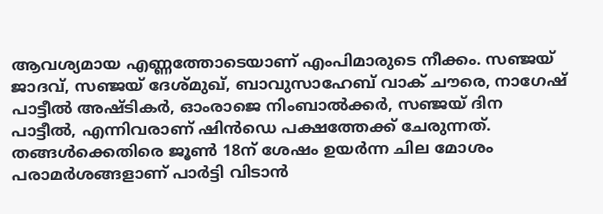ആവശ്യമായ എണ്ണത്തോടെയാണ് എംപിമാരുടെ നീക്കം. സഞ്ജയ് ജാദവ്, സഞ്ജയ് ദേശ്മുഖ്, ബാവുസാഹേബ് വാക് ചൗരെ, നാഗേഷ് പാട്ടീൽ അഷ്ടികർ, ഓംരാജെ നിംബാൽക്കർ, സഞ്ജയ് ദിന പാട്ടീൽ, എന്നിവരാണ് ഷിൻഡെ പക്ഷത്തേക്ക് ചേരുന്നത്.
തങ്ങൾക്കെതിരെ ജൂൺ 18ന് ശേഷം ഉയർന്ന ചില മോശം പരാമർശങ്ങളാണ് പാർട്ടി വിടാൻ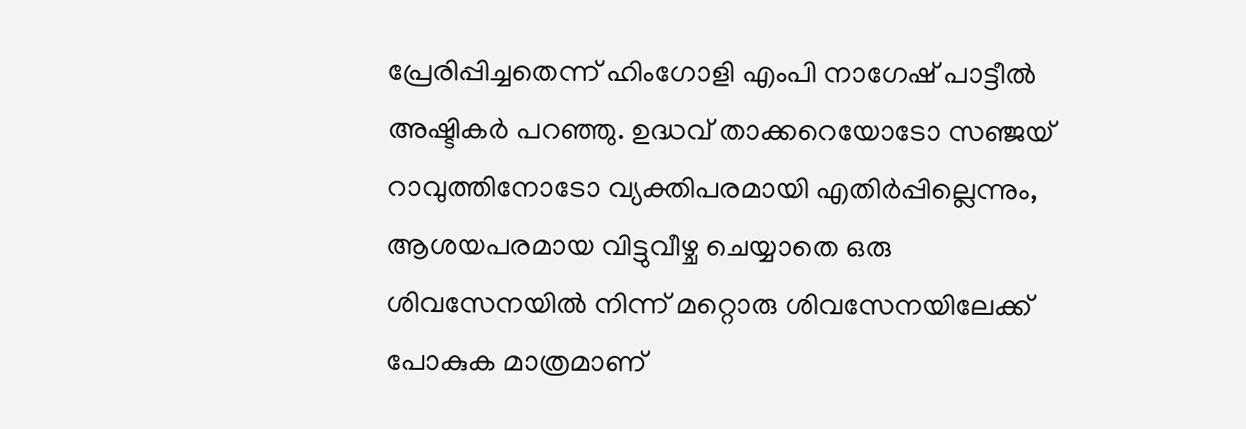പ്രേരിപ്പിച്ചതെന്ന് ഹിംഗോളി എംപി നാഗേഷ് പാട്ടീൽ അഷ്ടികർ പറഞ്ഞു. ഉദ്ധവ് താക്കറെയോടോ സഞ്ജയ് റാവുത്തിനോടോ വ്യക്തിപരമായി എതിർപ്പില്ലെന്നും, ആശയപരമായ വിട്ടുവീഴ്ച ചെയ്യാതെ ഒരു ശിവസേനയിൽ നിന്ന് മറ്റൊരു ശിവസേനയിലേക്ക് പോകുക മാത്രമാണ്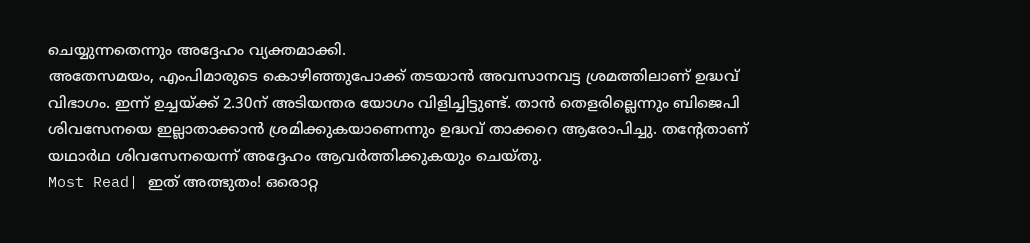ചെയ്യുന്നതെന്നും അദ്ദേഹം വ്യക്തമാക്കി.
അതേസമയം, എംപിമാരുടെ കൊഴിഞ്ഞുപോക്ക് തടയാൻ അവസാനവട്ട ശ്രമത്തിലാണ് ഉദ്ധവ് വിഭാഗം. ഇന്ന് ഉച്ചയ്ക്ക് 2.30ന് അടിയന്തര യോഗം വിളിച്ചിട്ടുണ്ട്. താൻ തെളരില്ലെന്നും ബിജെപി ശിവസേനയെ ഇല്ലാതാക്കാൻ ശ്രമിക്കുകയാണെന്നും ഉദ്ധവ് താക്കറെ ആരോപിച്ചു. തന്റേതാണ് യഥാർഥ ശിവസേനയെന്ന് അദ്ദേഹം ആവർത്തിക്കുകയും ചെയ്തു.
Most Read| ഇത് അത്ഭുതം! ഒരൊറ്റ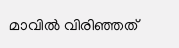മാവിൽ വിരിഞ്ഞത്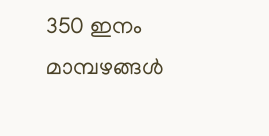350 ഇനം മാമ്പഴങ്ങൾ